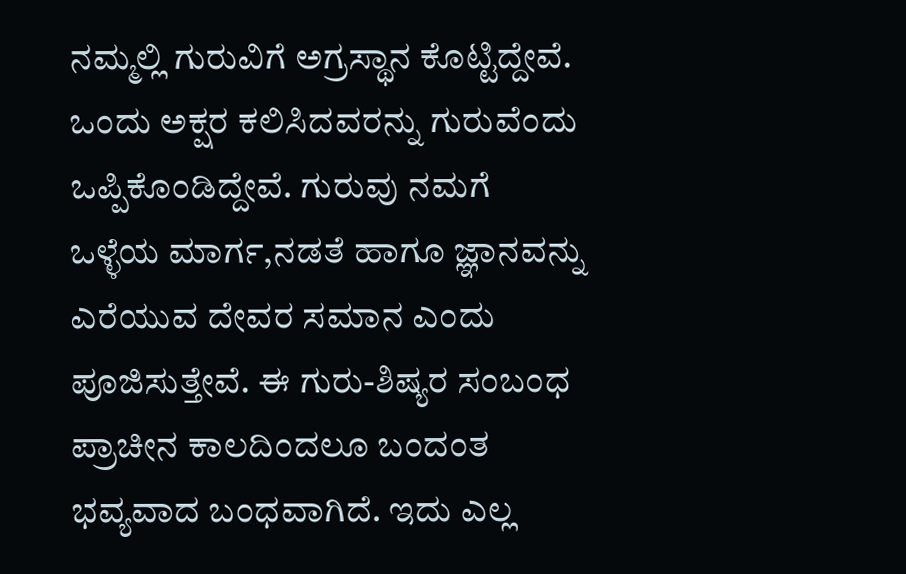ನಮ್ಮಲ್ಲಿ ಗುರುವಿಗೆ ಅಗ್ರಸ್ಥಾನ ಕೊಟ್ಟಿದ್ದೇವೆ. ಒಂದು ಅಕ್ಷರ ಕಲಿಸಿದವರನ್ನು ಗುರುವೆಂದು ಒಪ್ಪಿಕೊಂಡಿದ್ದೇವೆ. ಗುರುವು ನಮಗೆ ಒಳ್ಳೆಯ ಮಾರ್ಗ,ನಡತೆ ಹಾಗೂ ಜ್ಞಾನವನ್ನು ಎರೆಯುವ ದೇವರ ಸಮಾನ ಎಂದು ಪೂಜಿಸುತ್ತೇವೆ. ಈ ಗುರು-ಶಿಷ್ಯರ ಸಂಬಂಧ ಪ್ರಾಚೀನ ಕಾಲದಿಂದಲೂ ಬಂದಂತ ಭವ್ಯವಾದ ಬಂಧವಾಗಿದೆ. ಇದು ಎಲ್ಲ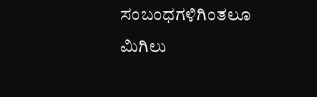ಸಂಬಂಧಗಳಿಗಿಂತಲೂ ಮಿಗಿಲು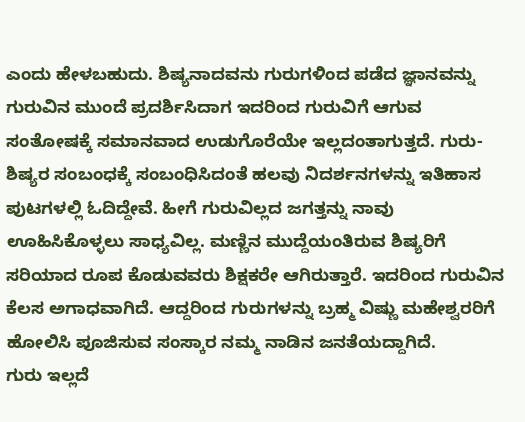ಎಂದು ಹೇಳಬಹುದು. ಶಿಷ್ಯನಾದವನು ಗುರುಗಳಿಂದ ಪಡೆದ ಜ್ಞಾನವನ್ನು ಗುರುವಿನ ಮುಂದೆ ಪ್ರದರ್ಶಿಸಿದಾಗ ಇದರಿಂದ ಗುರುವಿಗೆ ಆಗುವ ಸಂತೋಷಕ್ಕೆ ಸಮಾನವಾದ ಉಡುಗೊರೆಯೇ ಇಲ್ಲದಂತಾಗುತ್ತದೆ. ಗುರು- ಶಿಷ್ಯರ ಸಂಬಂಧಕ್ಕೆ ಸಂಬಂಧಿಸಿದಂತೆ ಹಲವು ನಿದರ್ಶನಗಳನ್ನು ಇತಿಹಾಸ ಪುಟಗಳಲ್ಲಿ ಓದಿದ್ದೇವೆ. ಹೀಗೆ ಗುರುವಿಲ್ಲದ ಜಗತ್ತನ್ನು ನಾವು ಊಹಿಸಿಕೊಳ್ಳಲು ಸಾಧ್ಯವಿಲ್ಲ. ಮಣ್ಣಿನ ಮುದ್ದೆಯಂತಿರುವ ಶಿಷ್ಯರಿಗೆ ಸರಿಯಾದ ರೂಪ ಕೊಡುವವರು ಶಿಕ್ಷಕರೇ ಆಗಿರುತ್ತಾರೆ. ಇದರಿಂದ ಗುರುವಿನ ಕೆಲಸ ಅಗಾಧವಾಗಿದೆ. ಆದ್ದರಿಂದ ಗುರುಗಳನ್ನು ಬ್ರಹ್ಮ ವಿಷ್ಣು ಮಹೇಶ್ವರರಿಗೆ ಹೋಲಿಸಿ ಪೂಜಿಸುವ ಸಂಸ್ಕಾರ ನಮ್ಮ ನಾಡಿನ ಜನತೆಯದ್ದಾಗಿದೆ.
ಗುರು ಇಲ್ಲದೆ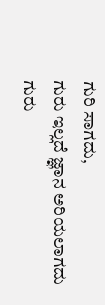ಗುರಿ ಸಾಗದು,
ಗುರು ಇಲ್ಲದೆ ಜ್ಞಾನ ಅರಿಯಲಾಗದು
ಗುರು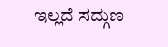ಇಲ್ಲದೆ ಸದ್ಗುಣ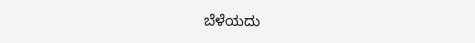ಬೆಳೆಯದು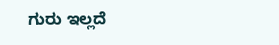ಗುರು ಇಲ್ಲದೆ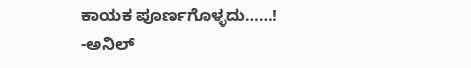ಕಾಯಕ ಪೂರ್ಣಗೊಳ್ಳದು……!
-ಅನಿಲ್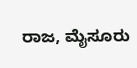ರಾಜ, ಮೈಸೂರು